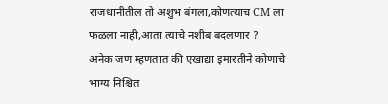राजधानीतील तो अशुभ बंगला,कोणत्याच CM ला फळला नाही,आता त्याचे नशीब बदलणार ?
अनेक जण म्हणतात की एखाद्या इमारतीने कोणाचे भाग्य निश्चित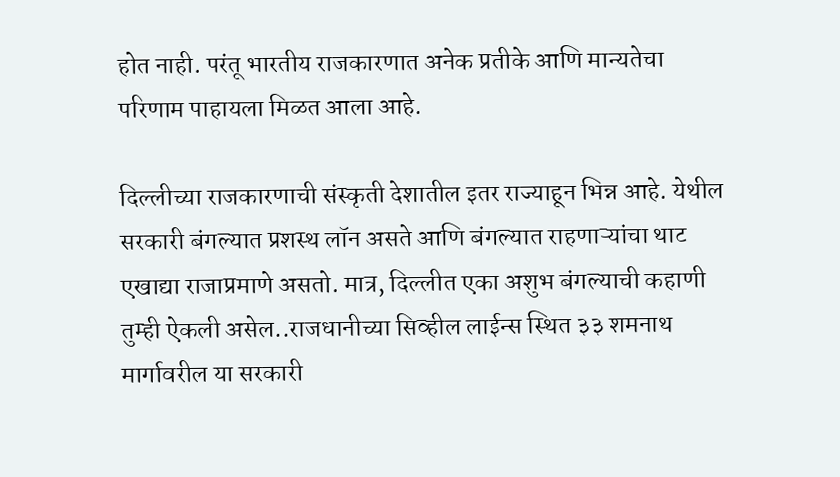होत नाही. परंतू भारतीय राजकारणात अनेक प्रतीके आणि मान्यतेचा परिणाम पाहायला मिळत आला आहे.

दिल्लीच्या राजकारणाची संस्कृती देशातील इतर राज्याहून भिन्न आहे. येथील सरकारी बंगल्यात प्रशस्थ लॉन असते आणि बंगल्यात राहणाऱ्यांचा थाट एखाद्या राजाप्रमाणे असतो. मात्र, दिल्लीत एका अशुभ बंगल्याची कहाणी तुम्ही ऐकली असेल..राजधानीच्या सिव्हील लाईन्स स्थित ३३ शमनाथ मार्गावरील या सरकारी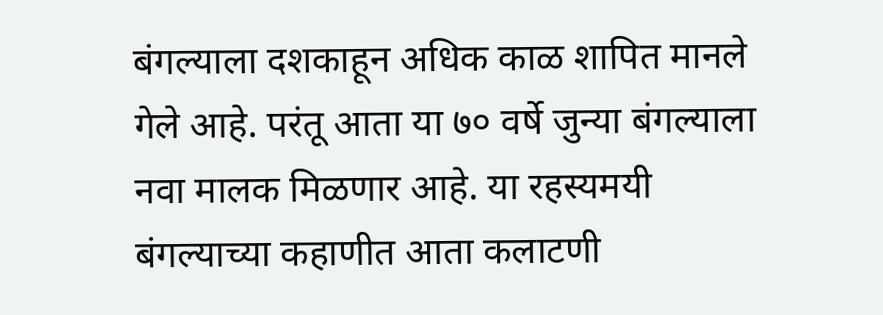बंगल्याला दशकाहून अधिक काळ शापित मानले गेले आहे. परंतू आता या ७० वर्षे जुन्या बंगल्याला नवा मालक मिळणार आहे. या रहस्यमयी बंगल्याच्या कहाणीत आता कलाटणी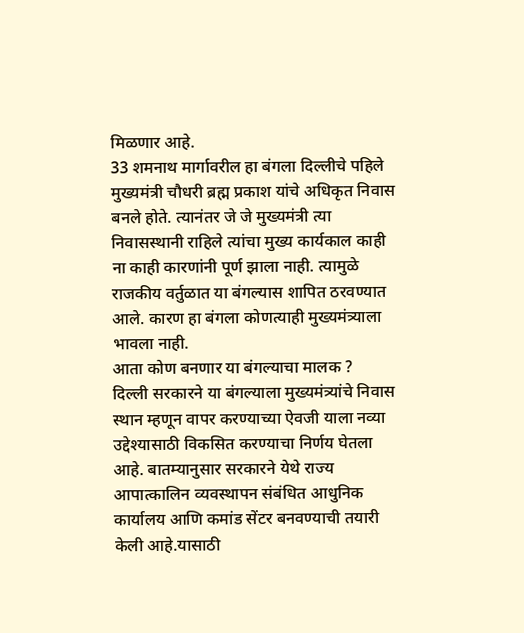मिळणार आहे.
33 शमनाथ मार्गावरील हा बंगला दिल्लीचे पहिले मुख्यमंत्री चौधरी ब्रह्म प्रकाश यांचे अधिकृत निवास बनले होते. त्यानंतर जे जे मुख्यमंत्री त्या निवासस्थानी राहिले त्यांचा मुख्य कार्यकाल काही ना काही कारणांनी पूर्ण झाला नाही. त्यामुळे राजकीय वर्तुळात या बंगल्यास शापित ठरवण्यात आले. कारण हा बंगला कोणत्याही मुख्यमंत्र्याला भावला नाही.
आता कोण बनणार या बंगल्याचा मालक ?
दिल्ली सरकारने या बंगल्याला मुख्यमंत्र्यांचे निवास स्थान म्हणून वापर करण्याच्या ऐवजी याला नव्या उद्देश्यासाठी विकसित करण्याचा निर्णय घेतला आहे. बातम्यानुसार सरकारने येथे राज्य आपात्कालिन व्यवस्थापन संबंधित आधुनिक कार्यालय आणि कमांड सेंटर बनवण्याची तयारी केली आहे.यासाठी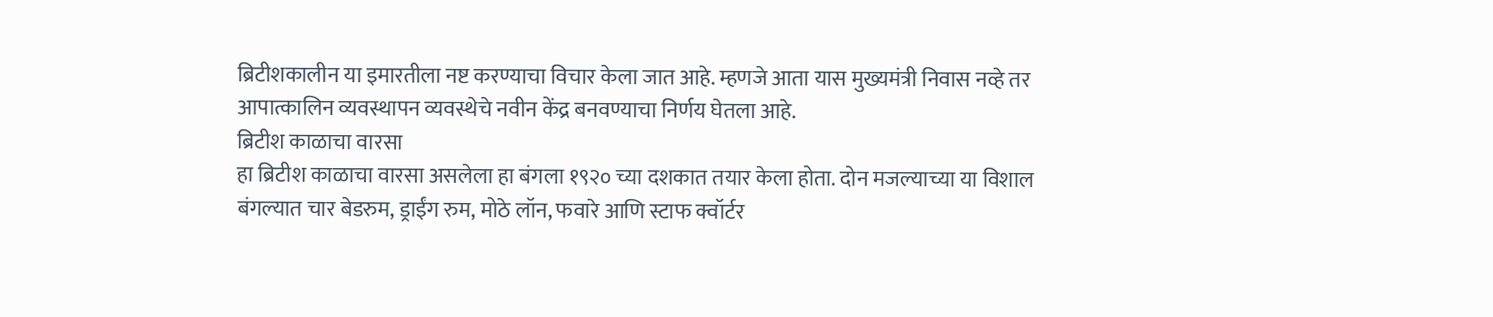ब्रिटीशकालीन या इमारतीला नष्ट करण्याचा विचार केला जात आहे. म्हणजे आता यास मुख्यमंत्री निवास नव्हे तर आपात्कालिन व्यवस्थापन व्यवस्थेचे नवीन केंद्र बनवण्याचा निर्णय घेतला आहे.
ब्रिटीश काळाचा वारसा
हा ब्रिटीश काळाचा वारसा असलेला हा बंगला १९२० च्या दशकात तयार केला होता. दोन मजल्याच्या या विशाल बंगल्यात चार बेडरुम, ड्राईंग रुम, मोठे लॉन, फवारे आणि स्टाफ क्वॉर्टर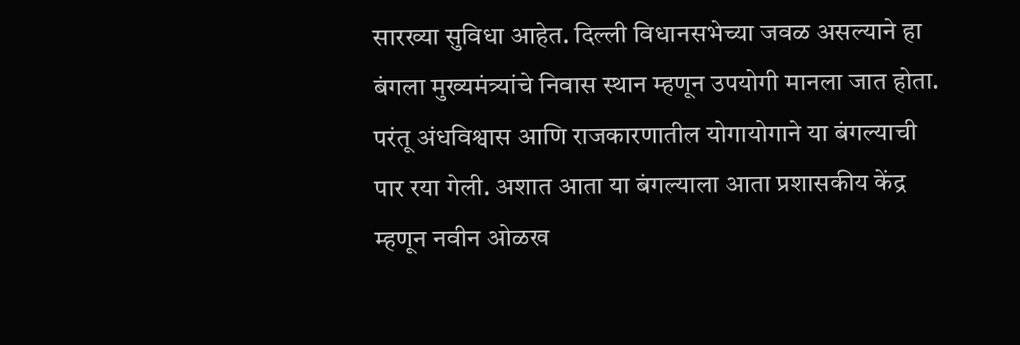सारख्या सुविधा आहेत. दिल्ली विधानसभेच्या जवळ असल्याने हा बंगला मुख्यमंत्र्यांचे निवास स्थान म्हणून उपयोगी मानला जात होता. परंतू अंधविश्वास आणि राजकारणातील योगायोगाने या बंगल्याची पार रया गेली. अशात आता या बंगल्याला आता प्रशासकीय केंद्र म्हणून नवीन ओळख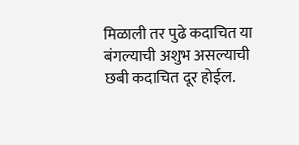मिळाली तर पुढे कदाचित या बंगल्याची अशुभ असल्याची छबी कदाचित दूर होईल.